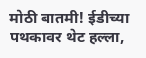मोठी बातमी! ईडीच्या पथकावर थेट हल्ला,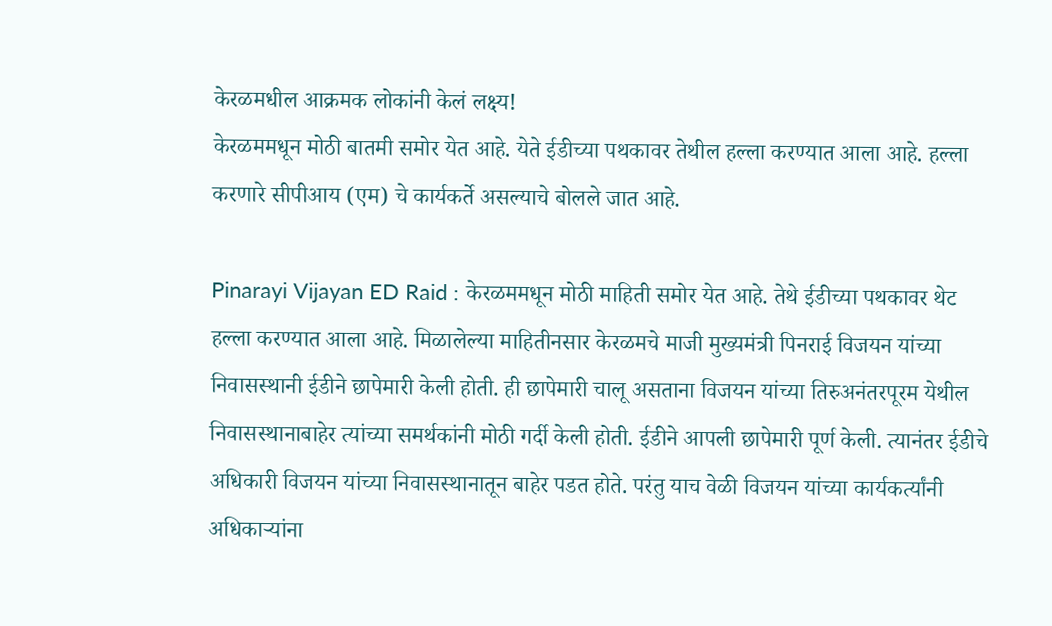केरळमधील आक्रमक लोकांनी केलं लक्ष्य!
केरळममधून मोठी बातमी समोर येत आहे. येते ईडीच्या पथकावर तेथील हल्ला करण्यात आला आहे. हल्ला करणारे सीपीआय (एम) चे कार्यकर्ते असल्याचे बोलले जात आहे.

Pinarayi Vijayan ED Raid : केरळममधून मोठी माहिती समोर येत आहे. तेथे ईडीच्या पथकावर थेट हल्ला करण्यात आला आहे. मिळालेल्या माहितीनसार केरळमचे माजी मुख्यमंत्री पिनराई विजयन यांच्या निवासस्थानी ईडीने छापेमारी केली होती. ही छापेमारी चालू असताना विजयन यांच्या तिरुअनंतरपूरम येथील निवासस्थानाबाहेर त्यांच्या समर्थकांनी मोठी गर्दी केली होती. ईडीने आपली छापेमारी पूर्ण केली. त्यानंतर ईडीचे अधिकारी विजयन यांच्या निवासस्थानातून बाहेर पडत होते. परंतु याच वेळी विजयन यांच्या कार्यकर्त्यांनी अधिकाऱ्यांना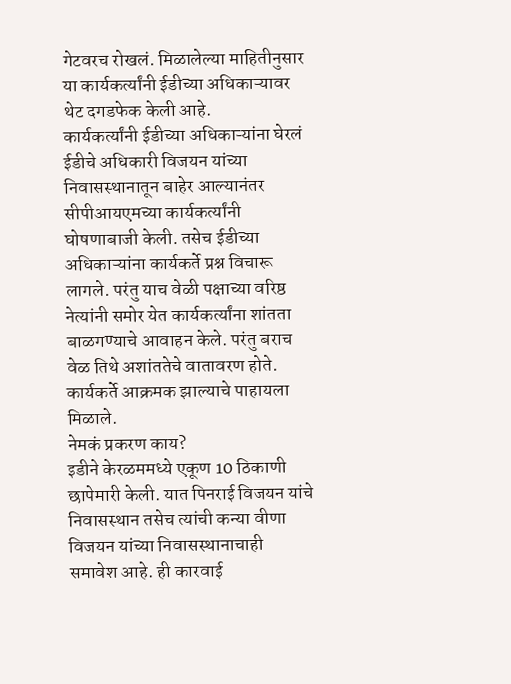गेटवरच रोखलं. मिळालेल्या माहितीनुसार या कार्यकर्त्यांनी ईडीच्या अधिकाऱ्यावर थेट दगडफेक केली आहे.
कार्यकर्त्यांनी ईडीच्या अधिकाऱ्यांना घेरलं
ईडीचे अधिकारी विजयन यांच्या निवासस्थानातून बाहेर आल्यानंतर सीपीआयएमच्या कार्यकर्त्यांनी घोषणाबाजी केली. तसेच ईडीच्या अधिकाऱ्यांना कार्यकर्ते प्रश्न विचारू लागले. परंतु याच वेळी पक्षाच्या वरिष्ठ नेत्यांनी समोर येत कार्यकर्त्यांना शांतता बाळगण्याचे आवाहन केले. परंतु बराच वेळ तिथे अशांततेचे वातावरण होते. कार्यकर्ते आक्रमक झाल्याचे पाहायला मिळाले.
नेमकं प्रकरण काय?
इडीने केरळममध्ये एकूण 10 ठिकाणी छापेमारी केली. यात पिनराई विजयन यांचे निवासस्थान तसेच त्यांची कन्या वीणा विजयन यांच्या निवासस्थानाचाही समावेश आहे. ही कारवाई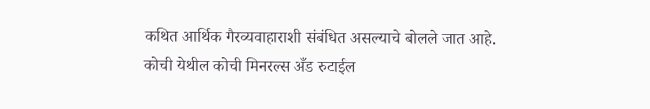कथित आर्थिक गैरव्यवाहाराशी संबंधित असल्याचे बोलले जात आहे. कोची येथील कोची मिनरल्स अँड रुटाईल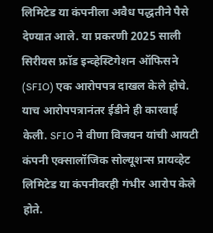लिमिटेड या कंपनीला अवैध पद्धतीने पैसे देण्यात आले. या प्रकरणी 2025 साली सिरीयस फ्रॉड इन्व्हेस्टिगेशन ऑफिसने (SFIO) एक आरोपपत्र दाखल केले होचे. याच आरोपपत्रानंतर ईडीने ही कारवाई केली. SFIO ने वीणा विजयन यांची आयटी कंपनी एक्सालॉजिक सोल्यूशन्स प्रायव्हेट लिमिटेड या कंपनीवरही गंभीर आरोप केले होते.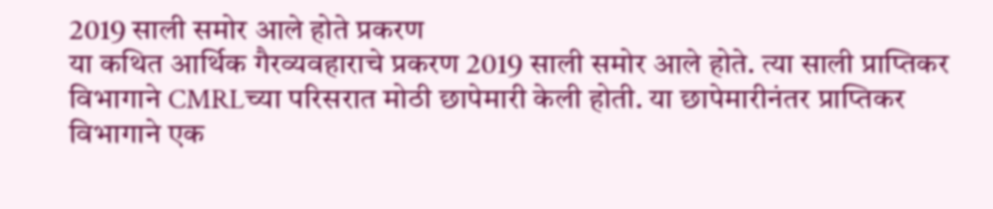2019 साली समोर आले होते प्रकरण
या कथित आर्थिक गैरव्यवहाराचे प्रकरण 2019 साली समोर आले होते. त्या साली प्राप्तिकर विभागाने CMRLच्या परिसरात मोठी छापेमारी केली होती. या छापेमारीनंतर प्राप्तिकर विभागाने एक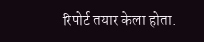रिपोर्ट तयार केला होता.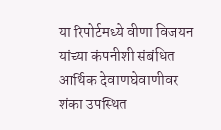या रिपोर्टमध्ये वीणा विजयन यांच्या कंपनीशी संबंधित आर्थिक देवाणघेवाणीवर शंका उपस्थित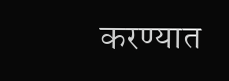करण्यात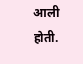आली होती.